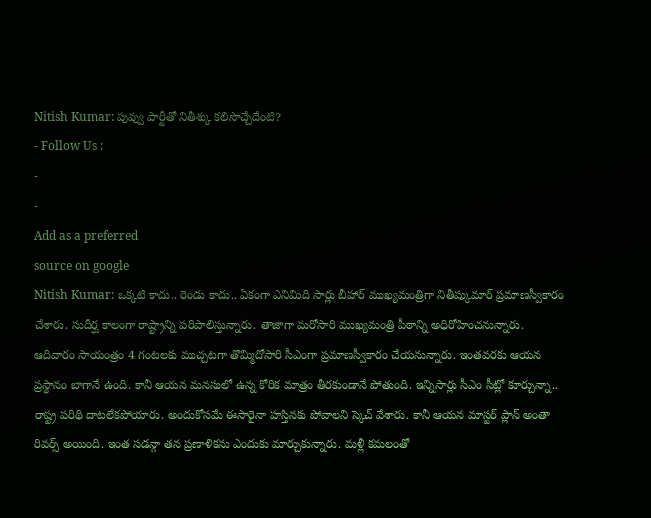Nitish Kumar: పువ్వు పార్టీతో నితీశ్కు కలిసొచ్చేదేంటి?
- Follow Us :
-
-
Add as a preferred
source on google
Nitish Kumar: ఒక్కటి కాదు.. రెండు కాదు.. ఏకంగా ఎనిమిది సార్లు బీహార్ ముఖ్యమంత్రిగా నితీష్కుమార్ ప్రమాణస్వీకారం చేశారు. సుదీర్ఘ కాలంగా రాష్ట్రాన్ని పరిపాలిస్తున్నారు. తాజాగా మరోసారి ముఖ్యమంత్రి పీఠాన్ని అధిరోహించనున్నారు. ఆదివారం సాయంత్రం 4 గంటలకు ముచ్చటగా తొమ్మిదోసారి సీఎంగా ప్రమాణస్వీకారం చేయనున్నారు. ఇంతవరకు ఆయన ప్రస్థానం బాగానే ఉంది. కానీ ఆయన మనసులో ఉన్న కోరిక మాత్రం తీరకుండానే పోతుంది. ఇన్నిసార్లు సీఎం సీట్లో కూర్చున్నా.. రాష్ట్ర పరిథి దాటలేకపోయారు. అందుకోసమే ఈసారైనా హస్తినకు పోవాలని స్కెచ్ వేశారు. కానీ ఆయన మాస్టర్ ప్లాన్ అంతా రివర్స్ అయింది. ఇంత సడన్గా తన ప్రణాళికను ఎందుకు మార్చుకున్నారు. మళ్లీ కమలంతో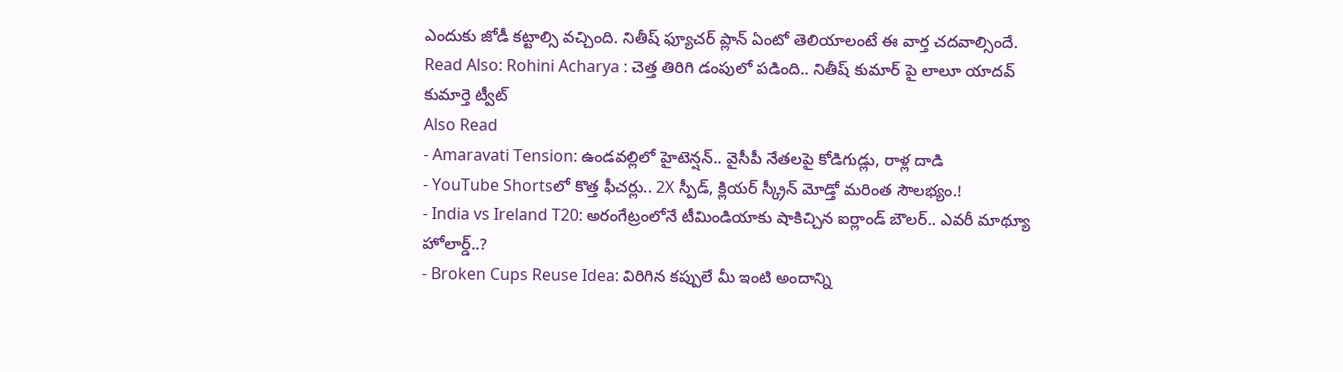ఎందుకు జోడీ కట్టాల్సి వచ్చింది. నితీష్ ఫ్యూచర్ ప్లాన్ ఏంటో తెలియాలంటే ఈ వార్త చదవాల్సిందే.
Read Also: Rohini Acharya : చెత్త తిరిగి డంపులో పడింది.. నితీష్ కుమార్ పై లాలూ యాదవ్ కుమార్తె ట్వీట్
Also Read
- Amaravati Tension: ఉండవల్లిలో హైటెన్షన్.. వైసీపీ నేతలపై కోడిగుడ్లు, రాళ్ల దాడి
- YouTube Shortsలో కొత్త ఫీచర్లు.. 2X స్పీడ్, క్లియర్ స్క్రీన్ మోడ్తో మరింత సౌలభ్యం.!
- India vs Ireland T20: అరంగేట్రంలోనే టీమిండియాకు షాకిచ్చిన ఐర్లాండ్ బౌలర్.. ఎవరీ మాథ్యూ హోలార్డ్..?
- Broken Cups Reuse Idea: విరిగిన కప్పులే మీ ఇంటి అందాన్ని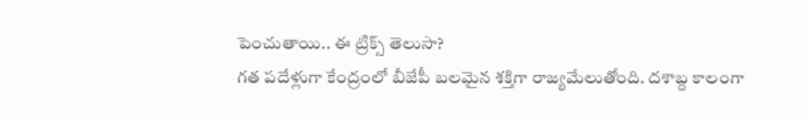పెంచుతాయి.. ఈ ట్రిక్స్ తెలుసా?
గత పదేళ్లుగా కేంద్రంలో బీజేపీ బలమైన శక్తిగా రాజ్యమేలుతోంది. దశాబ్ద కాలంగా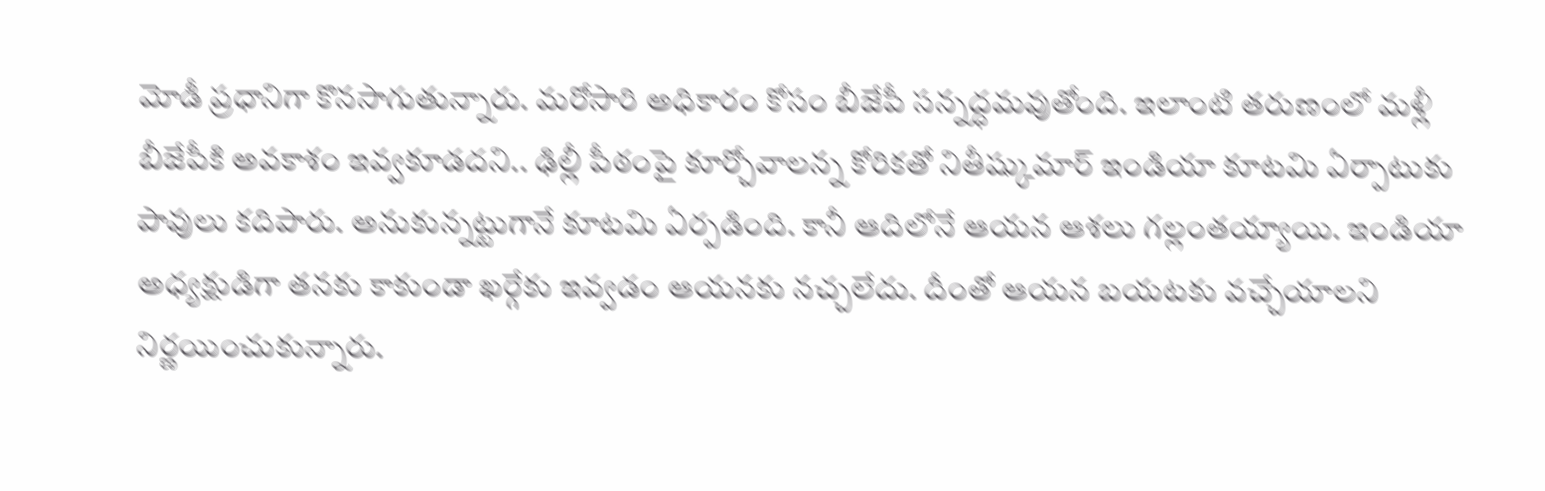మోడీ ప్రధానిగా కొనసాగుతున్నారు. మరోసారి అధికారం కోసం బీజేపీ సన్నద్ధమవుతోంది. ఇలాంటి తరుణంలో మళ్లీ బీజేపీకి అవకాశం ఇవ్వకూడదని.. ఢిల్లీ పీఠంపై కూర్చోవాలన్న కోరికతో నితీష్కుమార్ ఇండియా కూటమి ఏర్పాటుకు పావులు కదిపారు. అనుకున్నట్టుగానే కూటమి ఏర్పడింది. కానీ ఆదిలోనే ఆయన ఆశలు గల్లంతయ్యాయి. ఇండియా అధ్యక్షుడిగా తనకు కాకుండా ఖర్గేకు ఇవ్వడం ఆయనకు నచ్చలేదు. దీంతో ఆయన బయటకు వచ్చేయాలని నిర్ణయించుకున్నారు.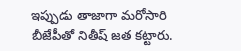ఇప్పుడు తాజాగా మరోసారి బీజేపీతో నితీష్ జత కట్టారు.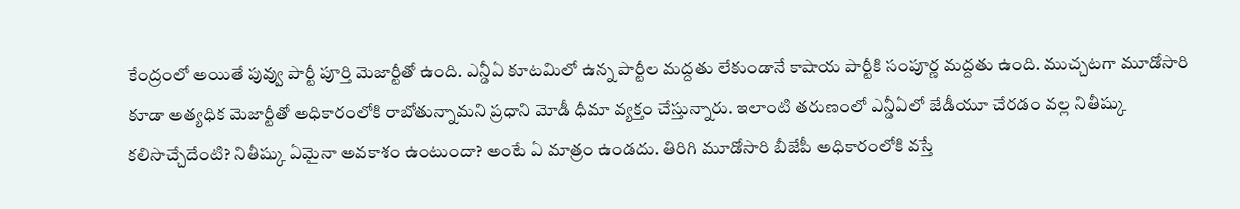కేంద్రంలో అయితే పువ్వు పార్టీ పూర్తి మెజార్టీతో ఉంది. ఎన్డీఏ కూటమిలో ఉన్న పార్టీల మద్దతు లేకుండానే కాషాయ పార్టీకి సంపూర్ణ మద్దతు ఉంది. ముచ్చటగా మూడోసారి కూడా అత్యధిక మెజార్టీతో అధికారంలోకి రాబోతున్నామని ప్రధాని మోడీ ధీమా వ్యక్తం చేస్తున్నారు. ఇలాంటి తరుణంలో ఎన్డీఏలో జేడీయూ చేరడం వల్ల నితీష్కు కలిసొచ్చేదేంటి? నితీష్కు ఏమైనా అవకాశం ఉంటుందా? అంటే ఏ మాత్రం ఉండదు. తిరిగి మూడోసారి బీజేపీ అధికారంలోకి వస్తే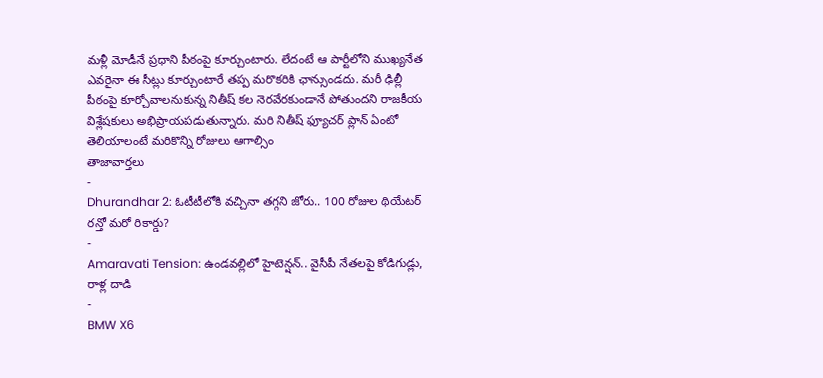మళ్లీ మోడీనే ప్రధాని పీఠంపై కూర్చుంటారు. లేదంటే ఆ పార్టీలోని ముఖ్యనేత ఎవరైనా ఈ సీట్లు కూర్చుంటారే తప్ప మరొకరికి ఛాన్సుండదు. మరీ ఢిల్లీ పీఠంపై కూర్చోవాలనుకున్న నితీష్ కల నెరవేరకుండానే పోతుందని రాజకీయ విశ్లేషకులు అభిప్రాయపడుతున్నారు. మరి నితీష్ ఫ్యూచర్ ప్లాన్ ఏంటో తెలియాలంటే మరికొన్ని రోజులు ఆగాల్సిం
తాజావార్తలు
-
Dhurandhar 2: ఓటీటీలోకి వచ్చినా తగ్గని జోరు.. 100 రోజుల థియేటర్ రన్తో మరో రికార్డు?
-
Amaravati Tension: ఉండవల్లిలో హైటెన్షన్.. వైసీపీ నేతలపై కోడిగుడ్లు, రాళ్ల దాడి
-
BMW X6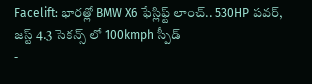Facelift: భారత్లో BMW X6 ఫేస్లిఫ్ట్ లాంచ్.. 530HP పవర్, జస్ట్ 4.3 సెకన్స్ లో 100kmph స్పీడ్
-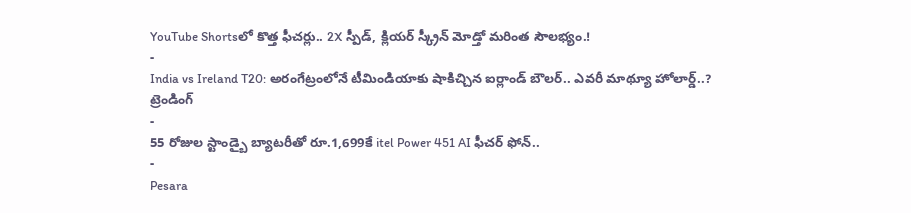YouTube Shortsలో కొత్త ఫీచర్లు.. 2X స్పీడ్, క్లియర్ స్క్రీన్ మోడ్తో మరింత సౌలభ్యం.!
-
India vs Ireland T20: అరంగేట్రంలోనే టీమిండియాకు షాకిచ్చిన ఐర్లాండ్ బౌలర్.. ఎవరీ మాథ్యూ హోలార్డ్..?
ట్రెండింగ్
-
55 రోజుల స్టాండ్బై బ్యాటరీతో రూ.1,699కే itel Power 451 AI ఫీచర్ ఫోన్..
-
Pesara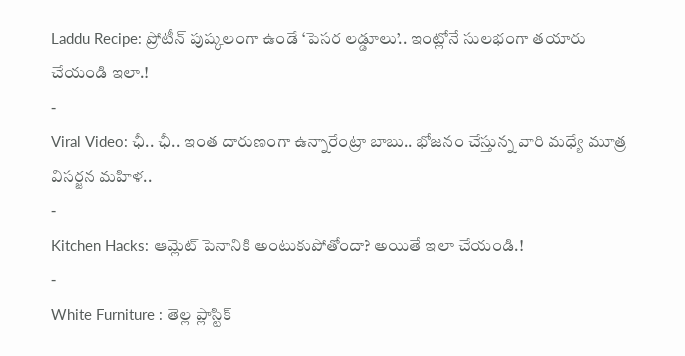Laddu Recipe: ప్రోటీన్ పుష్కలంగా ఉండే ‘పెసర లడ్డూలు’.. ఇంట్లోనే సులభంగా తయారు చేయండి ఇలా.!
-
Viral Video: ఛీ.. ఛీ.. ఇంత దారుణంగా ఉన్నారేంట్రా బాబు.. భోజనం చేస్తున్న వారి మధ్యే మూత్ర విసర్జన మహిళ..
-
Kitchen Hacks: ఆమ్లెట్ పెనానికి అంటుకుపోతోందా? అయితే ఇలా చేయండి.!
-
White Furniture : తెల్ల ప్లాస్టిక్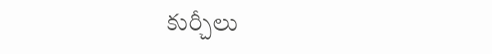కుర్చీలు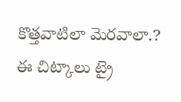కొత్తవాటిలా మెరవాలా.? ఈ చిట్కాలు ట్రై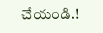చేయండి.!